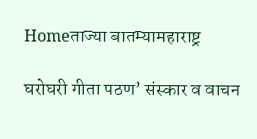Homeताज्या बातम्यामहाराष्ट्र

घरोघरी गीता पठण’ संस्कार व वाचन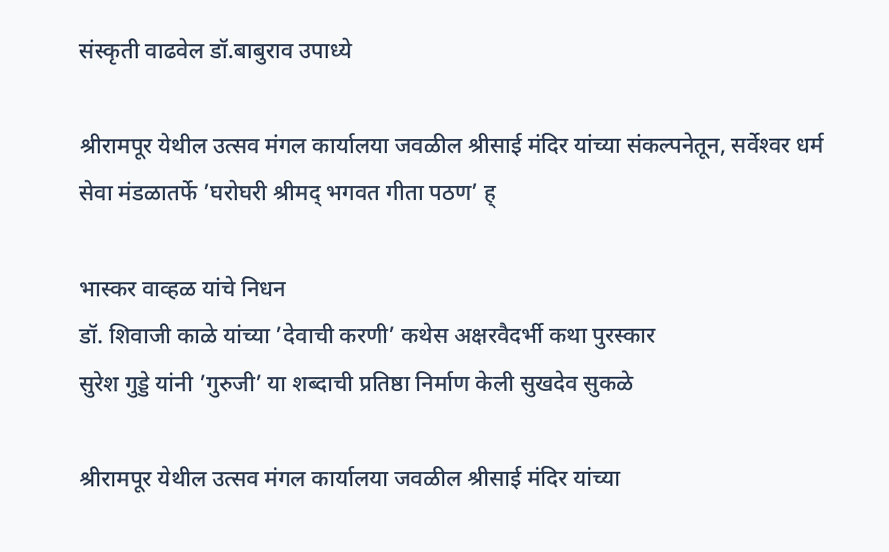संस्कृती वाढवेल डॉ.बाबुराव उपाध्ये

श्रीरामपूर येथील उत्सव मंगल कार्यालया जवळील श्रीसाई मंदिर यांच्या संकल्पनेतून, सर्वेश्‍वर धर्म सेवा मंडळातर्फे ’घरोघरी श्रीमद् भगवत गीता पठण’ ह्

भास्कर वाव्हळ यांचे निधन
डॉ. शिवाजी काळे यांच्या ’देवाची करणी’ कथेस अक्षरवैदर्भी कथा पुरस्कार
सुरेश गुड्डे यांनी ’गुरुजी’ या शब्दाची प्रतिष्ठा निर्माण केली सुखदेव सुकळे

श्रीरामपूर येथील उत्सव मंगल कार्यालया जवळील श्रीसाई मंदिर यांच्या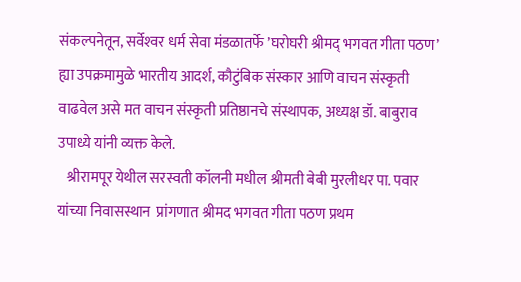संकल्पनेतून, सर्वेश्‍वर धर्म सेवा मंडळातर्फे ’घरोघरी श्रीमद् भगवत गीता पठण’ ह्या उपक्रमामुळे भारतीय आदर्श, कौटुंबिक संस्कार आणि वाचन संस्कृती वाढवेल असे मत वाचन संस्कृती प्रतिष्ठानचे संस्थापक, अध्यक्ष डॉ. बाबुराव उपाध्ये यांनी व्यक्त केले.
   श्रीरामपूर येथील सरस्वती कॉलनी मधील श्रीमती बेबी मुरलीधर पा. पवार यांच्या निवासस्थान  प्रांगणात श्रीमद भगवत गीता पठण प्रथम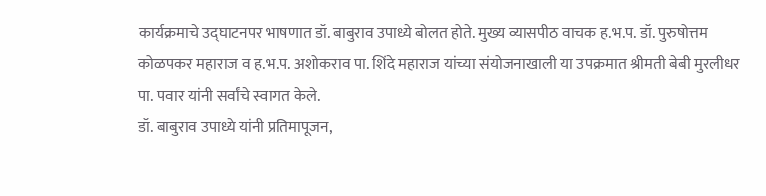कार्यक्रमाचे उद्घाटनपर भाषणात डॉ. बाबुराव उपाध्ये बोलत होते. मुख्य व्यासपीठ वाचक ह.भ.प. डॉ. पुरुषोत्तम कोळपकर महाराज व ह.भ.प. अशोकराव पा. शिंदे महाराज यांच्या संयोजनाखाली या उपक्रमात श्रीमती बेबी मुरलीधर पा. पवार यांनी सर्वांचे स्वागत केले.
डॉ. बाबुराव उपाध्ये यांनी प्रतिमापूजन,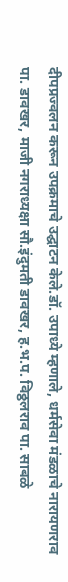दीपप्रज्वलन करून उपक्रमाचे उद्घाटन केले.डॉ. उपाध्ये म्हणाले, धर्मसेवा मंडळाचे नारायणराव पा. डावखर, माजी नगराध्यक्षा सौ.इंदुमती डावखर, ह.भ.प. विठ्ठलराव पा. साबळे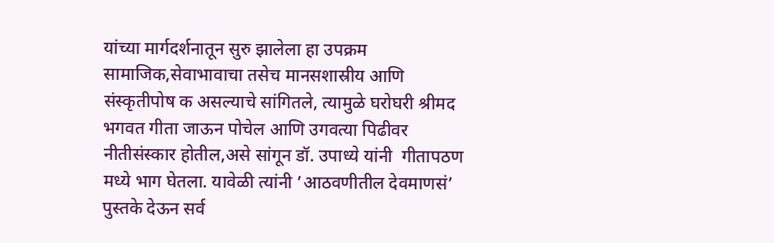यांच्या मार्गदर्शनातून सुरु झालेला हा उपक्रम  सामाजिक,सेवाभावाचा तसेच मानसशास्रीय आणि संस्कृतीपोष क असल्याचे सांगितले, त्यामुळे घरोघरी श्रीमद भगवत गीता जाऊन पोचेल आणि उगवत्या पिढीवर नीतीसंस्कार होतील,असे सांगून डॉ. उपाध्ये यांनी  गीतापठण मध्ये भाग घेतला. यावेळी त्यांनी ’आठवणीतील देवमाणसं’ पुस्तके देऊन सर्व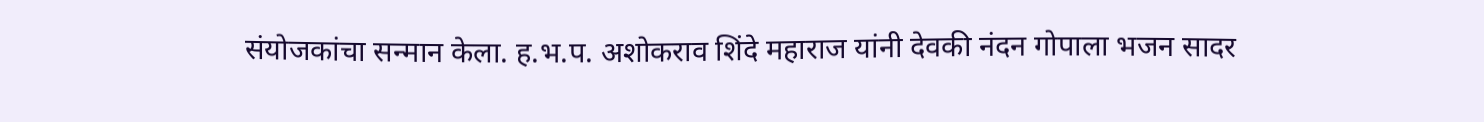संयोजकांचा सन्मान केला. ह.भ.प. अशोकराव शिंदे महाराज यांनी देवकी नंदन गोपाला भजन सादर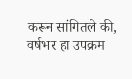करून सांगितले की, वर्षभर हा उपक्रम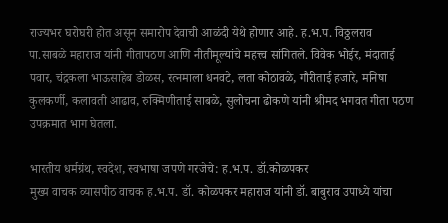राज्यभर घरोघरी होत असून समारोप देवाची आळंदी येथे होणार आहे. ह.भ.प. विठ्ठलराव पा.साबळे महाराज यांनी गीतापठण आणि नीतीमूल्यांचे महत्त्व सांगितले. विवेक भोईर, मंदाताई पवार, चंद्रकला भाऊसाहेब डोळस, रत्नमाला धनवटे, लता कोठावळे, गौरीताई हजारे, मनिषा कुलकर्णी, कलावती आढाव, रुक्मिणीताई साबळे, सुलोचना ढोकणे यांनी श्रीमद भगवत गीता पठण उपक्रमात भाग घेतला.

भारतीय धर्मग्रंथ, स्वदेश, स्वभाषा जपणे गरजेचे: ह.भ.प. डॉ.कोळपकर
मुख्य वाचक व्यासपीठ वाचक ह.भ.प. डॉ. कोळपकर महाराज यांनी डॉ. बाबुराव उपाध्ये यांचा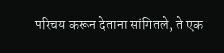परिचय करून देताना सांगितले, ते एक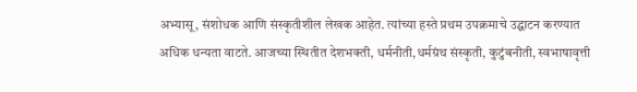अभ्यासू, संशोधक आणि संस्कृतीशील लेखक आहेत. त्यांच्या हस्ते प्रथम उपक्रमाचे उद्घाटन करण्यात अधिक धन्यता वाटते. आजच्या स्थितीत देशभक्ती, धर्मनीती,धर्मग्रंथ संस्कृती, कुटुंबनीती, स्वभाषावृत्ती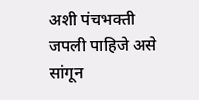अशी पंचभक्ती जपली पाहिजे असे सांगून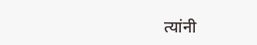त्यांनी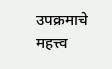उपक्रमाचे महत्त्व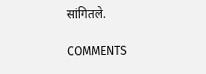सांगितले.

COMMENTS